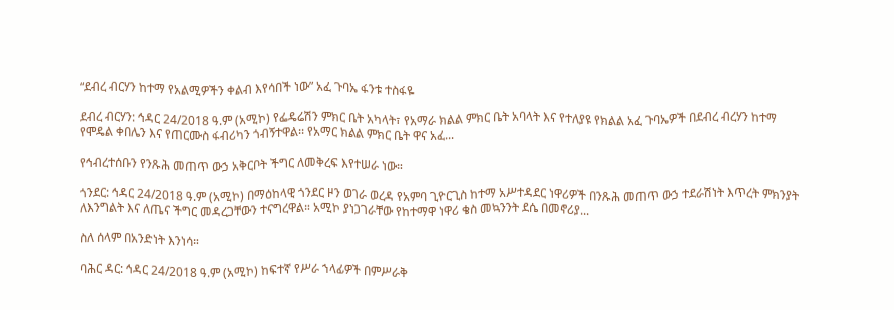“ደብረ ብርሃን ከተማ የአልሚዎችን ቀልብ እየሳበች ነው” አፈ ጉባኤ ፋንቱ ተስፋዬ

ደብረ ብርሃን: ኅዳር 24/2018 ዓ.ም (አሚኮ) የፌዴሬሽን ምክር ቤት አካላት፣ የአማራ ክልል ምክር ቤት አባላት እና የተለያዩ የክልል አፈ ጉባኤዎች በደብረ ብረሃን ከተማ የሞዴል ቀበሌን እና የጠርሙስ ፋብሪካን ጎብኝተዋል፡፡ የአማር ክልል ምክር ቤት ዋና አፈ...

የኅብረተሰቡን የንጹሕ መጠጥ ውኃ አቅርቦት ችግር ለመቅረፍ እየተሠራ ነው።

ጎንደር: ኅዳር 24/2018 ዓ.ም (አሚኮ) በማዕከላዊ ጎንደር ዞን ወገራ ወረዳ የአምባ ጊዮርጊስ ከተማ አሥተዳደር ነዋሪዎች በንጹሕ መጠጥ ውኃ ተደራሽነት እጥረት ምክንያት ለእንግልት እና ለጤና ችግር መዳረጋቸውን ተናግረዋል። አሚኮ ያነጋገራቸው የከተማዋ ነዋሪ ቄስ መኳንንት ደሴ በመኖሪያ...

ስለ ሰላም በአንድነት እንነሳ።

ባሕር ዳር: ኅዳር 24/2018 ዓ.ም (አሚኮ) ከፍተኛ የሥራ ኀላፊዎች በምሥራቅ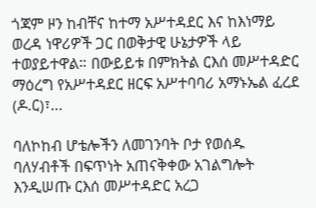ጎጃም ዞን ከብቸና ከተማ አሥተዳደር እና ከእነማይ ወረዳ ነዋሪዎች ጋር በወቅታዊ ሁኔታዎች ላይ ተወያይተዋል። በውይይቱ በምክትል ርእሰ መሥተዳድር ማዕረግ የአሥተዳደር ዘርፍ አሥተባባሪ አማኑኤል ፈረደ (ዶ.ር)፣...

ባለኮከብ ሆቴሎችን ለመገንባት ቦታ የወሰዱ ባለሃብቶች በፍጥነት አጠናቅቀው አገልግሎት እንዲሠጡ ርእሰ መሥተዳድር አረጋ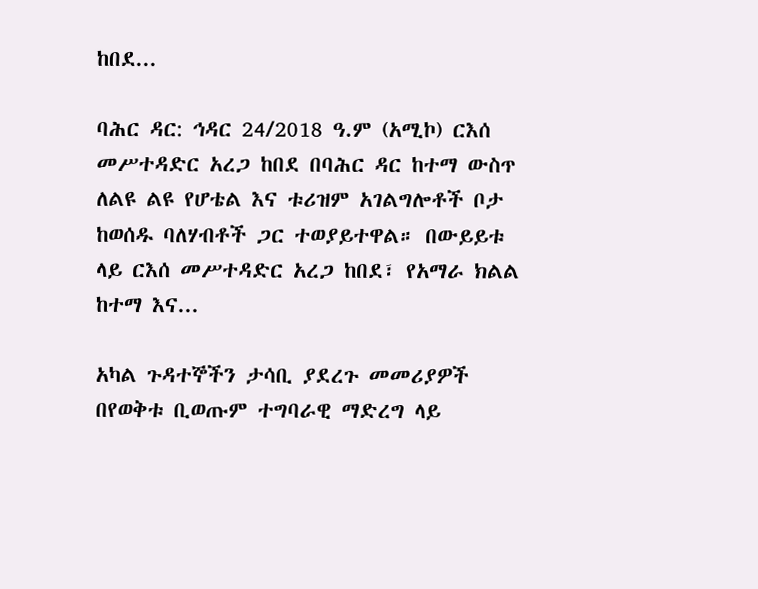ከበደ...

ባሕር ዳር: ኅዳር 24/2018 ዓ.ም (አሚኮ) ርእሰ መሥተዳድር አረጋ ከበደ በባሕር ዳር ከተማ ውስጥ ለልዩ ልዩ የሆቴል እና ቱሪዝም አገልግሎቶች ቦታ ከወሰዱ ባለሃብቶች ጋር ተወያይተዋል። በውይይቱ ላይ ርእሰ መሥተዳድር አረጋ ከበደ፣ የአማራ ክልል ከተማ እና...

አካል ጉዳተኞችን ታሳቢ ያደረጉ መመሪያዎች በየወቅቱ ቢወጡም ተግባራዊ ማድረግ ላይ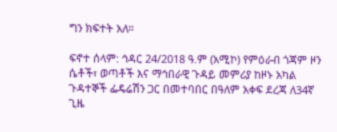ግን ክፍተት አለ።

ፍኖተ ሰላም: ኅዳር 24/2018 ዓ.ም (አሚኮ) የምዕራብ ጎጃም ዞን ሴቶች፣ ወጣቶች እና ማኅበራዊ ጉዳይ መምሪያ ከዞኑ አካል ጉዳተኞች ፌዴሬሽን ጋር በመተባበር በዓለም አቀፍ ደረጃ ለ34ኛ ጊዜ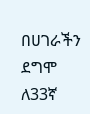በሀገራችን ደግሞ ለ33ኛ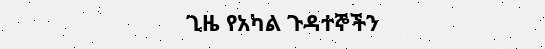ጊዜ የአካል ጉዳተኞችን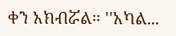ቀን አክብሯል። ''አካል...